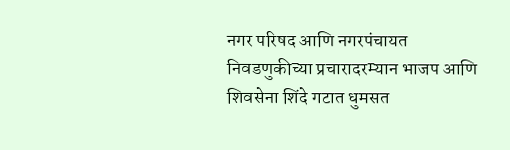नगर परिषद आणि नगरपंचायत निवडणुकीच्या प्रचारादरम्यान भाजप आणि शिवसेना शिंदे गटात धुमसत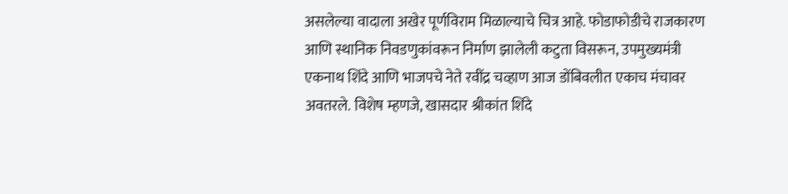असलेल्या वादाला अखेर पूर्णविराम मिळाल्याचे चित्र आहे. फोडाफोडीचे राजकारण आणि स्थानिक निवडणुकांवरून निर्माण झालेली कटुता विसरून, उपमुख्यमंत्री एकनाथ शिंदे आणि भाजपचे नेते रवींद्र चव्हाण आज डोंबिवलीत एकाच मंचावर अवतरले. विशेष म्हणजे, खासदार श्रीकांत शिंदे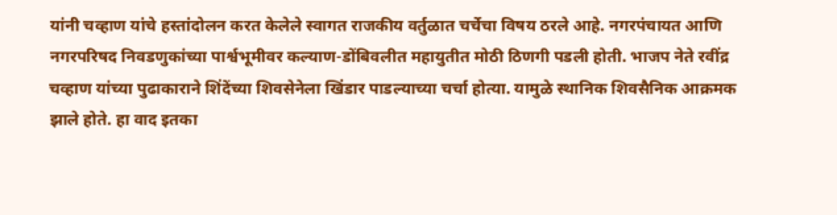यांनी चव्हाण यांचे हस्तांदोलन करत केलेले स्वागत राजकीय वर्तुळात चर्चेचा विषय ठरले आहे. नगरपंचायत आणि नगरपरिषद निवडणुकांच्या पार्श्वभूमीवर कल्याण-डोंबिवलीत महायुतीत मोठी ठिणगी पडली होती. भाजप नेते रवींद्र चव्हाण यांच्या पुढाकाराने शिंदेंच्या शिवसेनेला खिंडार पाडल्याच्या चर्चा होत्या. यामुळे स्थानिक शिवसैनिक आक्रमक झाले होते. हा वाद इतका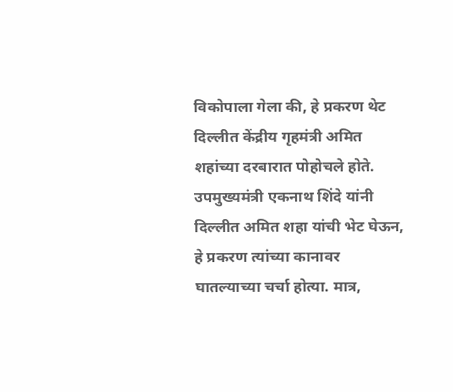विकोपाला गेला की, हे प्रकरण थेट दिल्लीत केंद्रीय गृहमंत्री अमित शहांच्या दरबारात पोहोचले होते. उपमुख्यमंत्री एकनाथ शिंदे यांनी दिल्लीत अमित शहा यांची भेट घेऊन, हे प्रकरण त्यांच्या कानावर घातल्याच्या चर्चा होत्या. मात्र,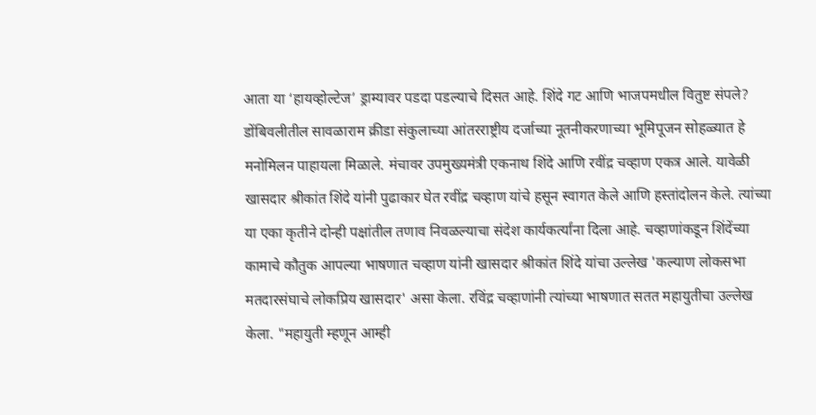आता या ‘हायव्होल्टेज’ ड्राम्यावर पडदा पडल्याचे दिसत आहे. शिंदे गट आणि भाजपमधील वितुष्ट संपले? डोंबिवलीतील सावळाराम क्रीडा संकुलाच्या आंतरराष्ट्रीय दर्जाच्या नूतनीकरणाच्या भूमिपूजन सोहळ्यात हे मनोमिलन पाहायला मिळाले. मंचावर उपमुख्यमंत्री एकनाथ शिंदे आणि रवींद्र चव्हाण एकत्र आले. यावेळी खासदार श्रीकांत शिंदे यांनी पुढाकार घेत रवींद्र चव्हाण यांचे हसून स्वागत केले आणि हस्तांदोलन केले. त्यांच्या या एका कृतीने दोन्ही पक्षांतील तणाव निवळल्याचा संदेश कार्यकर्त्यांना दिला आहे. चव्हाणांकडून शिंदेंच्या कामाचे कौतुक आपल्या भाषणात चव्हाण यांनी खासदार श्रीकांत शिंदे यांचा उल्लेख 'कल्याण लोकसभा मतदारसंघाचे लोकप्रिय खासदार' असा केला. रविंद्र चव्हाणांनी त्यांच्या भाषणात सतत महायुतीचा उल्लेख केला. "महायुती म्हणून आम्ही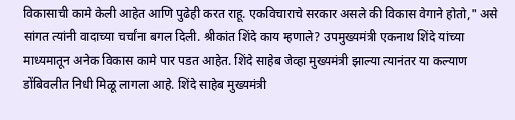विकासाची कामे केली आहेत आणि पुढेही करत राहू. एकविचाराचे सरकार असले की विकास वेगाने होतो," असे सांगत त्यांनी वादाच्या चर्चांना बगल दिली. श्रीकांत शिंदे काय म्हणाले? उपमुख्यमंत्री एकनाथ शिंदे यांच्या माध्यमातून अनेक विकास कामे पार पडत आहेत. शिंदे साहेब जेव्हा मुख्यमंत्री झाल्या त्यानंतर या कल्याण डोंबिवलीत निधी मिळू लागला आहे. शिंदे साहेब मुख्यमंत्री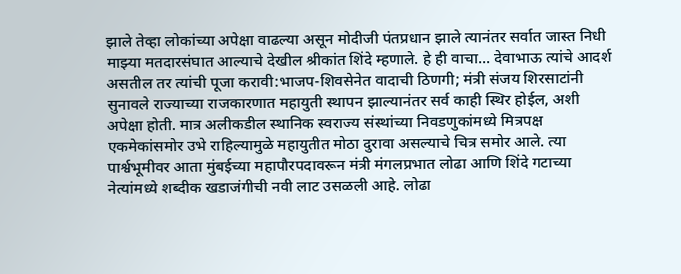झाले तेव्हा लोकांच्या अपेक्षा वाढल्या असून मोदीजी पंतप्रधान झाले त्यानंतर सर्वात जास्त निधी माझ्या मतदारसंघात आल्याचे देखील श्रीकांत शिंदे म्हणाले. हे ही वाचा... देवाभाऊ त्यांचे आदर्श असतील तर त्यांची पूजा करावी:भाजप-शिवसेनेत वादाची ठिणगी; मंत्री संजय शिरसाटांनी सुनावले राज्याच्या राजकारणात महायुती स्थापन झाल्यानंतर सर्व काही स्थिर होईल, अशी अपेक्षा होती. मात्र अलीकडील स्थानिक स्वराज्य संस्थांच्या निवडणुकांमध्ये मित्रपक्ष एकमेकांसमोर उभे राहिल्यामुळे महायुतीत मोठा दुरावा असल्याचे चित्र समोर आले. त्या पार्श्वभूमीवर आता मुंबईच्या महापौरपदावरून मंत्री मंगलप्रभात लोढा आणि शिंदे गटाच्या नेत्यांमध्ये शब्दीक खडाजंगीची नवी लाट उसळली आहे. लोढा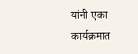यांनी एका कार्यक्रमात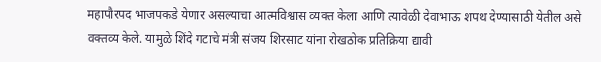महापौरपद भाजपकडे येणार असल्याचा आत्मविश्वास व्यक्त केला आणि त्यावेळी देवाभाऊ शपथ देण्यासाठी येतील असे वक्तव्य केले. यामुळे शिंदे गटाचे मंत्री संजय शिरसाट यांना रोखठोक प्रतिक्रिया द्यावी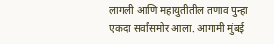लागली आणि महायुतीतील तणाव पुन्हा एकदा सर्वांसमोर आला. आगामी मुंबई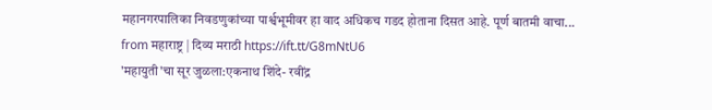महानगरपालिका निवडणुकांच्या पार्श्वभूमीवर हा वाद अधिकच गडद होताना दिसत आहे. पूर्ण बातमी वाचा...
from महाराष्ट्र | दिव्य मराठी https://ift.tt/G8mNtU6
'महायुती'चा सूर जुळला:एकनाथ शिंदे- रवींद्र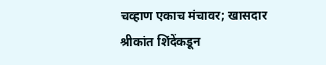चव्हाण एकाच मंचावर; खासदार श्रीकांत शिंदेंकडून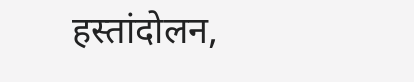हस्तांदोलन,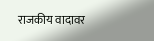राजकीय वादावर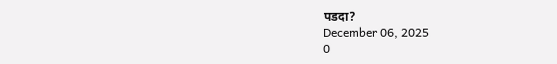पडदा?
December 06, 2025
0